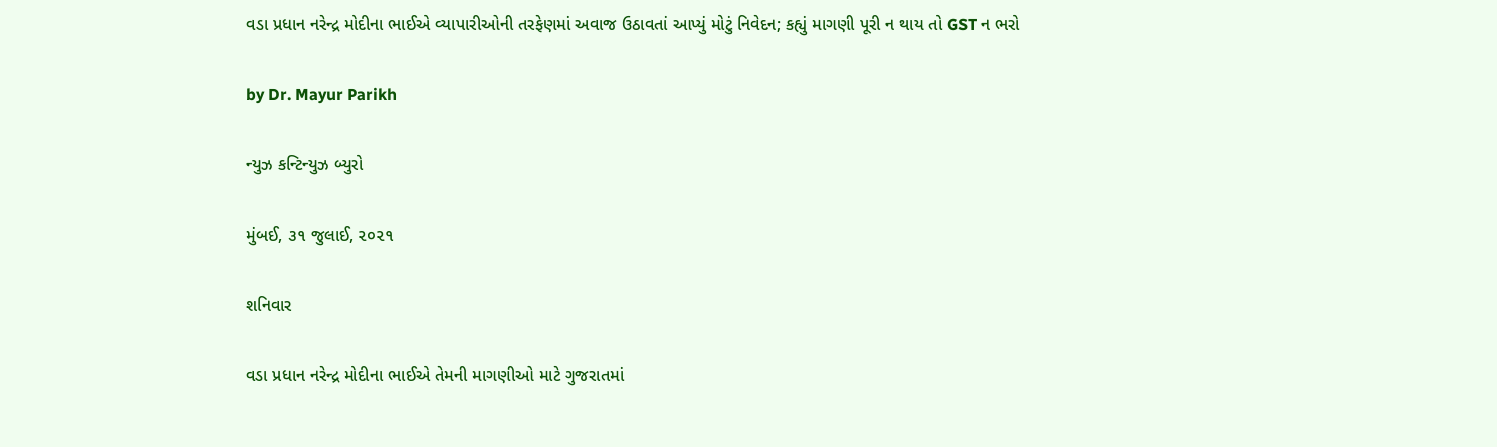વડા પ્રધાન નરેન્દ્ર મોદીના ભાઈએ વ્યાપારીઓની તરફેણમાં અવાજ ઉઠાવતાં આપ્યું મોટું નિવેદન; કહ્યું માગણી પૂરી ન થાય તો GST ન ભરો

by Dr. Mayur Parikh

ન્યુઝ કન્ટિન્યુઝ બ્યુરો

મુંબઈ, ૩૧ જુલાઈ, ૨૦૨૧

શનિવાર

વડા પ્રધાન નરેન્દ્ર મોદીના ભાઈએ તેમની માગણીઓ માટે ગુજરાતમાં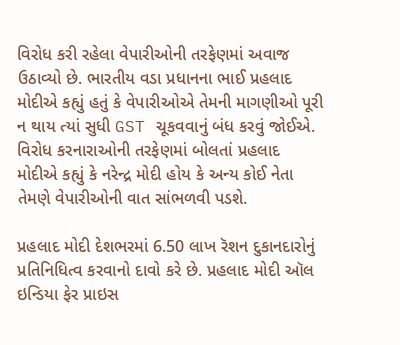વિરોધ કરી રહેલા વેપારીઓની તરફેણમાં અવાજ ઉઠાવ્યો છે. ભારતીય વડા પ્રધાનના ભાઈ પ્રહલાદ મોદીએ કહ્યું હતું કે વેપારીઓએ તેમની માગણીઓ પૂરી ન થાય ત્યાં સુધી GST ચૂકવવાનું બંધ કરવું જોઈએ. વિરોધ કરનારાઓની તરફેણમાં બોલતાં પ્રહલાદ મોદીએ કહ્યું કે નરેન્દ્ર મોદી હોય કે અન્ય કોઈ નેતા તેમણે વેપારીઓની વાત સાંભળવી પડશે.

પ્રહલાદ મોદી દેશભરમાં 6.50 લાખ રૅશન દુકાનદારોનું પ્રતિનિધિત્વ કરવાનો દાવો કરે છે. પ્રહલાદ મોદી ઑલ ઇન્ડિયા ફેર પ્રાઇસ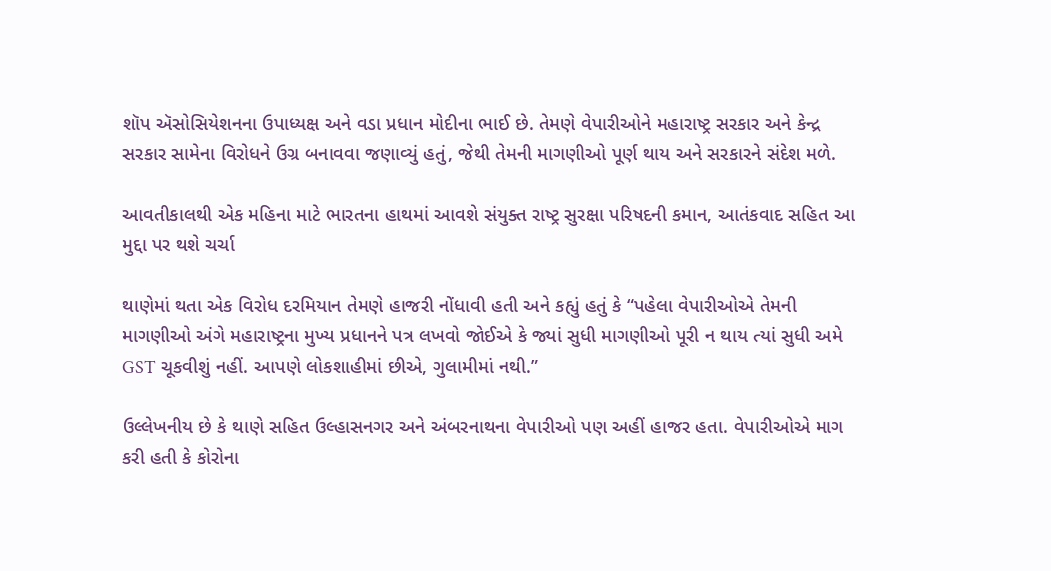શૉપ ઍસોસિયેશનના ઉપાધ્યક્ષ અને વડા પ્રધાન મોદીના ભાઈ છે. તેમણે વેપારીઓને મહારાષ્ટ્ર સરકાર અને કેન્દ્ર સરકાર સામેના વિરોધને ઉગ્ર બનાવવા જણાવ્યું હતું, જેથી તેમની માગણીઓ પૂર્ણ થાય અને સરકારને સંદેશ મળે.

આવતીકાલથી એક મહિના માટે ભારતના હાથમાં આવશે સંયુક્‍ત રાષ્‍ટ્ર સુરક્ષા પરિષદની કમાન, આતંકવાદ સહિત આ મુદ્દા પર થશે ચર્ચા

થાણેમાં થતા એક વિરોધ દરમિયાન તેમણે હાજરી નોંધાવી હતી અને કહ્યું હતું કે “પહેલા વેપારીઓએ તેમની માગણીઓ અંગે મહારાષ્ટ્રના મુખ્ય પ્રધાનને પત્ર લખવો જોઈએ કે જ્યાં સુધી માગણીઓ પૂરી ન થાય ત્યાં સુધી અમે GST ચૂકવીશું નહીં. આપણે લોકશાહીમાં છીએ, ગુલામીમાં નથી.”

ઉલ્લેખનીય છે કે થાણે સહિત ઉલ્હાસનગર અને અંબરનાથના વેપારીઓ પણ અહીં હાજર હતા. વેપારીઓએ માગ કરી હતી કે કોરોના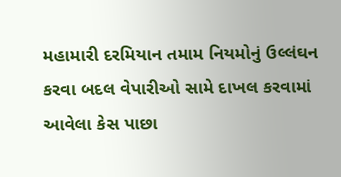મહામારી દરમિયાન તમામ નિયમોનું ઉલ્લંઘન કરવા બદલ વેપારીઓ સામે દાખલ કરવામાં આવેલા કેસ પાછા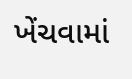ખેંચવામાં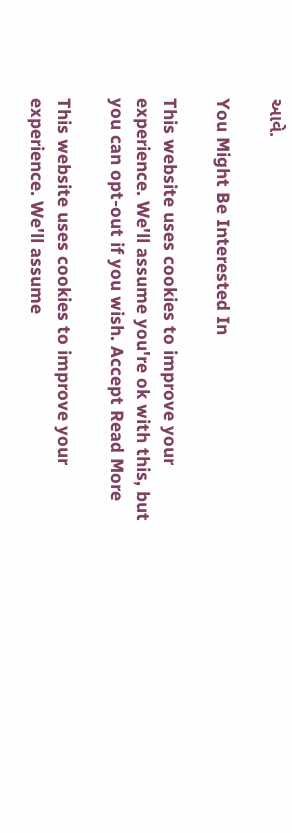આવે.

You Might Be Interested In

This website uses cookies to improve your experience. We'll assume you're ok with this, but you can opt-out if you wish. Accept Read More

This website uses cookies to improve your experience. We'll assume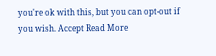you're ok with this, but you can opt-out if you wish. Accept Read More